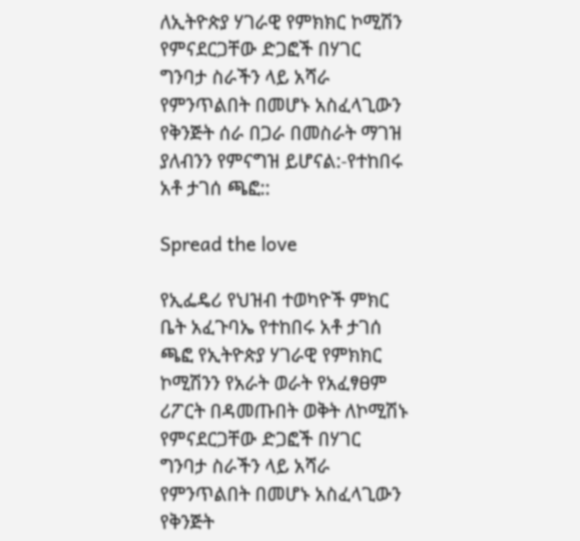ለኢትዮጵያ ሃገራዊ የምክክር ኮሚሽን የምናደርጋቸው ድጋፎች በሃገር ግንባታ ስራችን ላይ አሻራ የምንጥልበት በመሆኑ አስፈላጊውን የቅንጅት ሰራ በጋራ በመስራት ማገዝ ያለብንን የምናግዝ ይሆናል:-የተከበሩ አቶ ታገሰ ጫፎ::

Spread the love

የኢፌዴሪ የህዝብ ተወካዮች ምክር ቤት አፈጉባኤ የተከበሩ አቶ ታገሰ ጫፎ የኢትዮጵያ ሃገራዊ የምክክር ኮሚሽንን የአራት ወራት የአፈፃፀም ሪፖርት በዳመጡበት ወቅት ለኮሚሽኑ የምናደርጋቸው ድጋፎች በሃገር ግንባታ ስራችን ላይ አሻራ የምንጥልበት በመሆኑ አስፈላጊውን የቅንጅት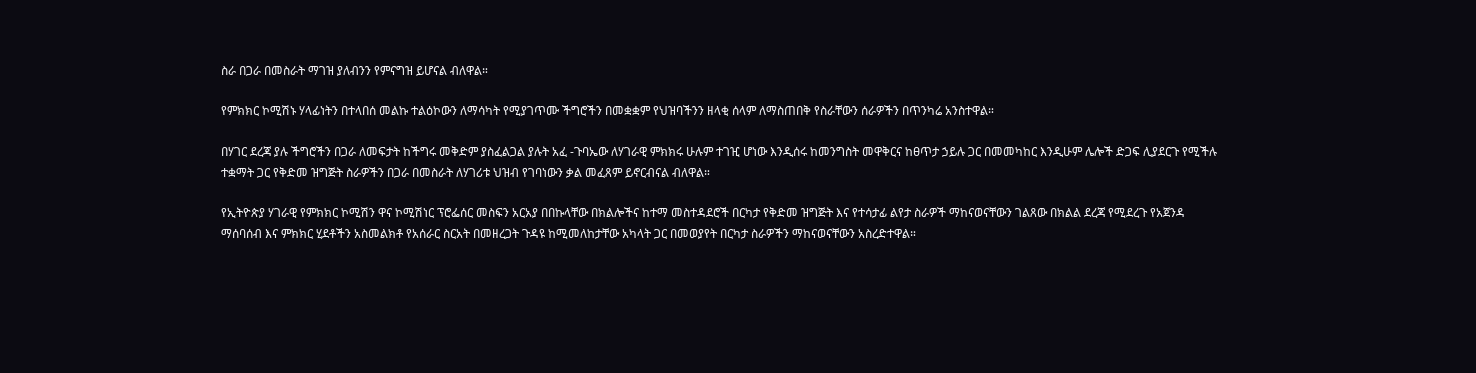ስራ በጋራ በመስራት ማገዝ ያለብንን የምናግዝ ይሆናል ብለዋል።

የምክክር ኮሚሽኑ ሃላፊነትን በተላበሰ መልኩ ተልዕኮውን ለማሳካት የሚያገጥሙ ችግሮችን በመቋቋም የህዝባችንን ዘላቂ ሰላም ለማስጠበቅ የስራቸውን ሰራዎችን በጥንካሬ አንስተዋል።

በሃገር ደረጃ ያሉ ችግሮችን በጋራ ለመፍታት ከችግሩ መቅድም ያስፈልጋል ያሉት አፈ -ጉባኤው ለሃገራዊ ምክክሩ ሁሉም ተገዢ ሆነው እንዲሰሩ ከመንግስት መዋቅርና ከፀጥታ ኃይሉ ጋር በመመካከር እንዲሁም ሌሎች ድጋፍ ሊያደርጉ የሚችሉ ተቋማት ጋር የቅድመ ዝግጅት ስራዎችን በጋራ በመስራት ለሃገሪቱ ህዝብ የገባነውን ቃል መፈጸም ይኖርብናል ብለዋል።

የኢትዮጵያ ሃገራዊ የምክክር ኮሚሽን ዋና ኮሚሽነር ፕሮፌሰር መስፍን አርአያ በበኩላቸው በክልሎችና ከተማ መስተዳደሮች በርካታ የቅድመ ዝግጅት እና የተሳታፊ ልየታ ስራዎች ማከናወናቸውን ገልጸው በክልል ደረጃ የሚደረጉ የአጀንዳ ማሰባሰብ እና ምክክር ሂደቶችን አስመልክቶ የአሰራር ስርአት በመዘረጋት ጉዳዩ ከሚመለከታቸው አካላት ጋር በመወያየት በርካታ ስራዎችን ማከናወናቸውን አስረድተዋል።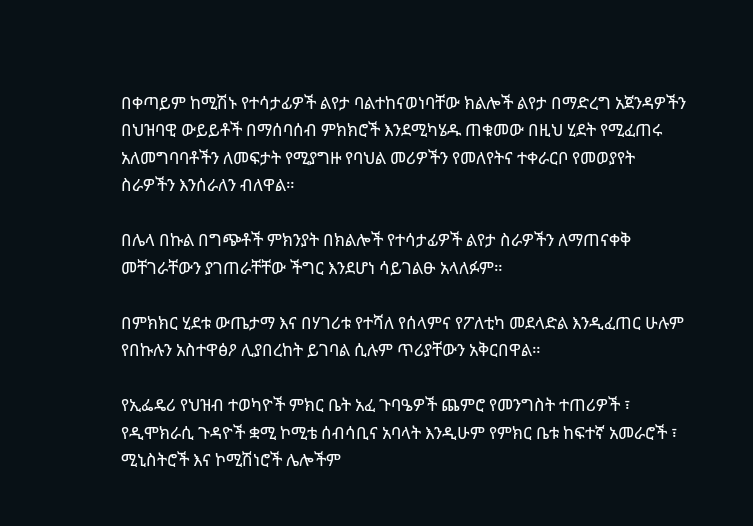በቀጣይም ከሚሽኑ የተሳታፊዎች ልየታ ባልተከናወነባቸው ክልሎች ልየታ በማድረግ አጀንዳዎችን በህዝባዊ ውይይቶች በማሰባሰብ ምክክሮች እንደሚካሄዱ ጠቁመው በዚህ ሂደት የሚፈጠሩ አለመግባባቶችን ለመፍታት የሚያግዙ የባህል መሪዎችን የመለየትና ተቀራርቦ የመወያየት ስራዎችን እንሰራለን ብለዋል።

በሌላ በኩል በግጭቶች ምክንያት በክልሎች የተሳታፊዎች ልየታ ስራዎችን ለማጠናቀቅ መቸገራቸውን ያገጠራቸቸው ችግር እንደሆነ ሳይገልፁ አላለፉም።

በምክክር ሂደቱ ውጤታማ እና በሃገሪቱ የተሻለ የሰላምና የፖለቲካ መደላድል እንዲፈጠር ሁሉም የበኩሉን አስተዋፅዖ ሊያበረከት ይገባል ሲሉም ጥሪያቸውን አቅርበዋል።

የኢፌዴሪ የህዝብ ተወካዮች ምክር ቤት አፈ ጉባዔዎች ጨምሮ የመንግስት ተጠሪዎች ፣ የዲሞክራሲ ጉዳዮች ቋሚ ኮሚቴ ሰብሳቢና አባላት እንዲሁም የምክር ቤቱ ከፍተኛ አመራሮች ፣ ሚኒስትሮች እና ኮሚሽነሮች ሌሎችም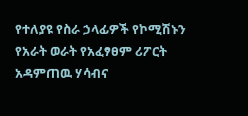የተለያዩ የስራ ኃላፊዎች የኮሚሽኑን የአራት ወራት የአፈፃፀም ሪፖርት አዳምጠዉ ሃሳብና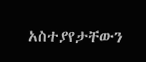አስተያየታቸውን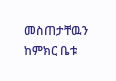መስጠታቸዉን ከምክር ቤቱ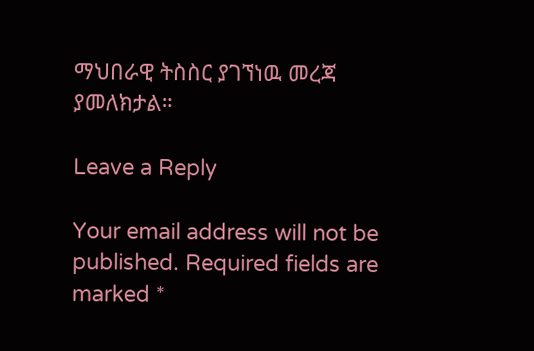ማህበራዊ ትስስር ያገኘነዉ መረጃ ያመለክታል።

Leave a Reply

Your email address will not be published. Required fields are marked *